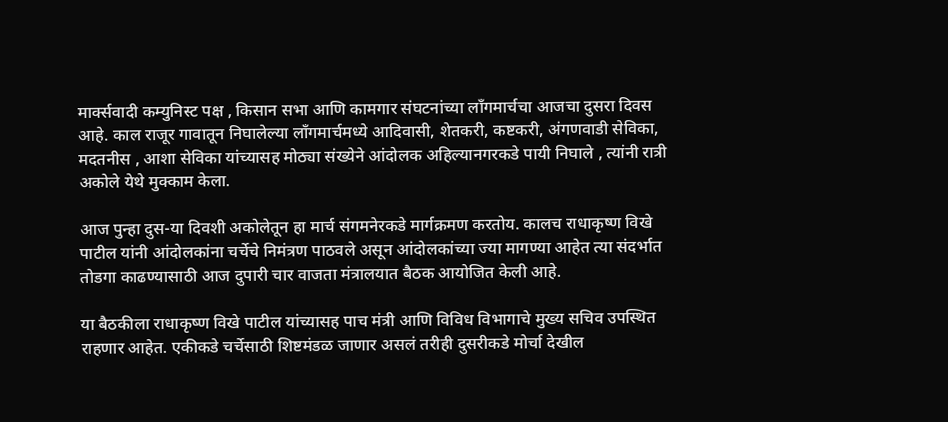मार्क्सवादी कम्युनिस्ट पक्ष , किसान सभा आणि कामगार संघटनांच्या लॉंगमार्चचा आजचा दुसरा दिवस आहे. काल राजूर गावातून निघालेल्या लॉंगमार्चमध्ये आदिवासी, शेतकरी, कष्टकरी, अंगणवाडी सेविका, मदतनीस , आशा सेविका यांच्यासह मोठ्या संख्येने आंदोलक अहिल्यानगरकडे पायी निघाले , त्यांनी रात्री अकोले येथे मुक्काम केला.

आज पुन्हा दुस-या दिवशी अकोलेतून हा मार्च संगमनेरकडे मार्गक्रमण करतोय. कालच राधाकृष्ण विखे पाटील यांनी आंदोलकांना चर्चेचे निमंत्रण पाठवले असून आंदोलकांच्या ज्या मागण्या आहेत त्या संदर्भात तोडगा काढण्यासाठी आज दुपारी चार वाजता मंत्रालयात बैठक आयोजित केली आहे.

या बैठकीला राधाकृष्ण विखे पाटील यांच्यासह पाच मंत्री आणि विविध विभागाचे मुख्य सचिव उपस्थित राहणार आहेत. एकीकडे चर्चेसाठी शिष्टमंडळ जाणार असलं तरीही दुसरीकडे मोर्चा देखील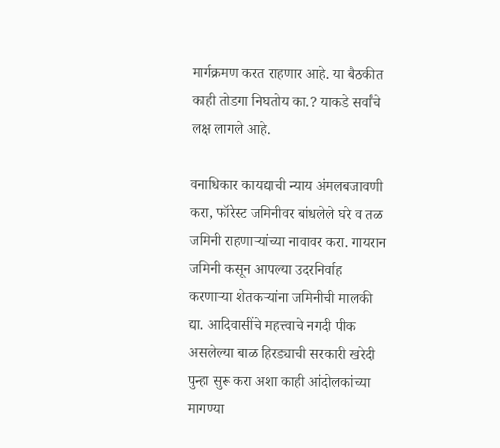मार्गक्रमण करत राहणार आहे. या बैठकीत काही तोडगा निघतोय का.? याकडे सर्वांचे लक्ष लागले आहे.

वनाधिकार कायद्याची न्याय अंमलबजावणी करा, फॉरेस्ट जमिनीवर बांधलेले घरे व तळ जमिनी राहणाऱ्यांच्या नावावर करा. गायरान जमिनी कसून आपल्या उदरनिर्वाह करणाऱ्या शेतकऱ्यांना जमिनीची मालकी द्या. आदिवासींचे महत्त्वाचे नगदी पीक असलेल्या बाळ हिरड्याची सरकारी खरेदी पुन्हा सुरू करा अशा काही आंदोलकांच्या मागण्या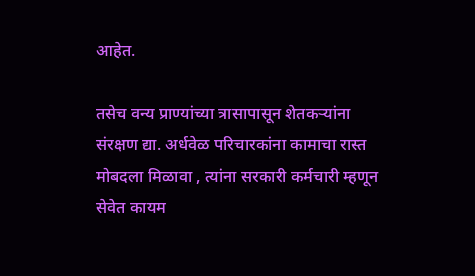आहेत.

तसेच वन्य प्राण्यांच्या त्रासापासून शेतकऱ्यांना संरक्षण द्या. अर्धवेळ परिचारकांना कामाचा रास्त मोबदला मिळावा , त्यांना सरकारी कर्मचारी म्हणून सेवेत कायम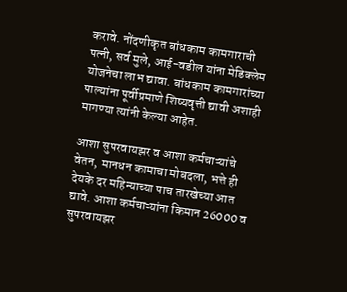करावे. नोंदणीकृत बांधकाम कामगाराची पत्नी, सर्व मुले, आई-वडील यांना मेडिक्लेम योजनेचा लाभ द्यावा. बांधकाम कामगारांच्या पाल्यांना पूर्वीप्रमाणे शिष्यवृत्ती द्यावी अशाही मागण्या त्यांनी केल्या आहेत.

आशा सुपरवायझर व आशा कर्मचाऱ्यांचे वेतन, मानधन कामाचा मोबदला, भत्ते ही देयके दर महिन्याच्या पाच तारखेच्या आत द्यावे. आशा कर्मचाऱ्यांना किमान 26000 व सुपरवायझर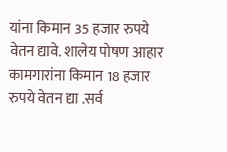यांना किमान 35 हजार रुपये वेतन द्यावे. शालेय पोषण आहार कामगारांना किमान 18 हजार रुपये वेतन द्या .सर्व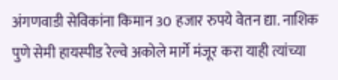अंगणवाडी सेविकांना किमान 30 हजार रुपये वेतन द्या. नाशिक पुणे सेमी हायस्पीड रेल्वे अकोले मार्गे मंजूर करा याही त्यांच्या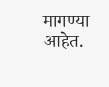मागण्या आहेत.